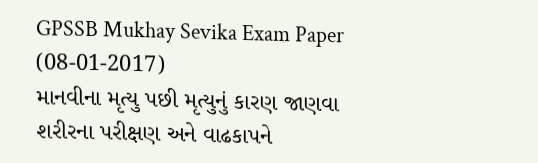GPSSB Mukhay Sevika Exam Paper (08-01-2017)
માનવીના મૃત્યુ પછી મૃત્યુનું કારણ જાણવા શરીરના પરીક્ષણ અને વાઢકાપને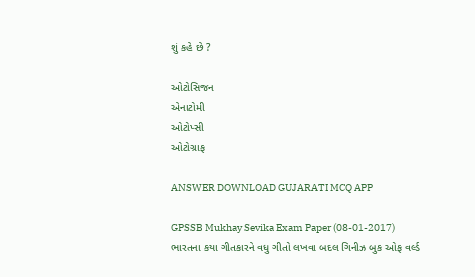શું કહે છે ?

ઓટોસિજન
એનાટોમી
ઓટોપ્સી
ઓટોગ્રાફ

ANSWER DOWNLOAD GUJARATI MCQ APP

GPSSB Mukhay Sevika Exam Paper (08-01-2017)
ભારતના કયા ગીતકારને વધુ ગીતો લખવા બદલ ગિનીઝ બુક ઓફ વર્લ્ડ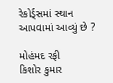રેકોર્ડ્સમાં સ્થાન આપવામાં આવ્યું છે ?

મોહંમદ રફી
કિશોર કુમાર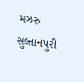મઝરુ સુલ્તાનપુરી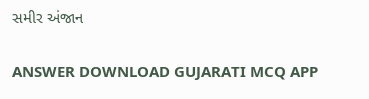સમીર અંજાન

ANSWER DOWNLOAD GUJARATI MCQ APP